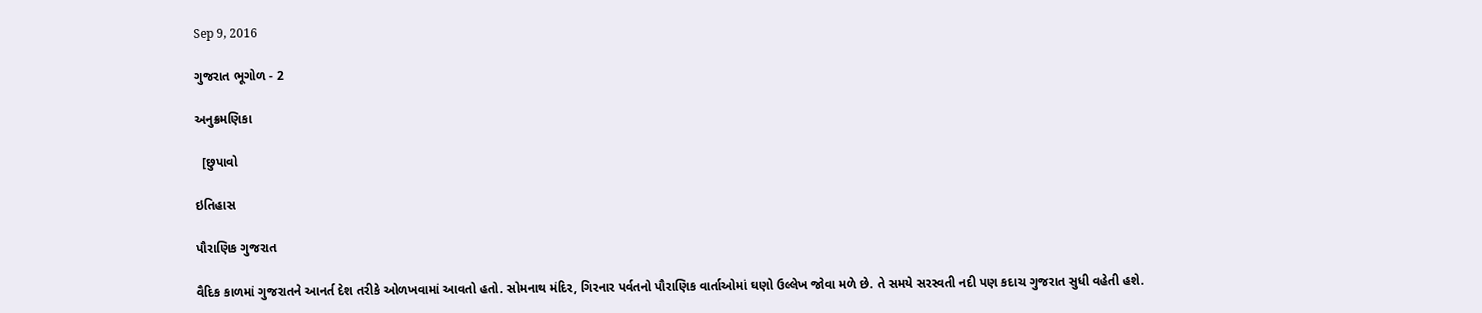Sep 9, 2016

ગુજરાત ભૂગોળ - 2

અનુક્રમણિકા

  [છુપાવો

ઇતિહાસ

પૌરાણિક ગુજરાત

વૈદિક કાળમાં ગુજરાતને આનર્ત દેશ તરીકે ઓળખવામાં આવતો હતો. સોમનાથ મંદિર, ગિરનાર પર્વતનો પૌરાણિક વાર્તાઓમાં ઘણો ઉલ્લેખ જોવા મળે છે. તે સમયે સરસ્વતી નદી પણ કદાચ ગુજરાત સુધી વહેતી હશે.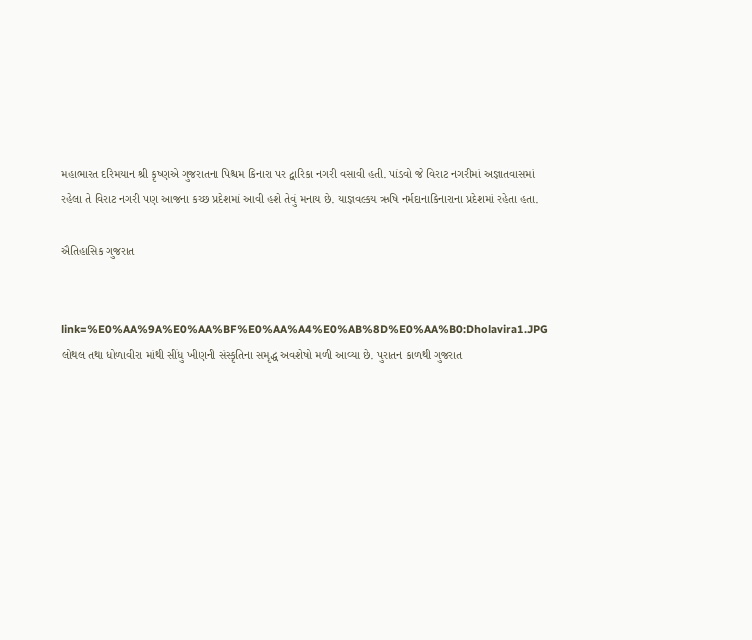મહાભારત દરિમયાન શ્રી કૃષ્ણએ ગુજરાતના પિશ્ચમ કિનારા પર દ્વારિકા નગરી વસાવી હતી. પાંડવો જે વિરાટ નગરીમાં અજ્ઞાતવાસમાં રહેલા તે વિરાટ નગરી પણ આજના કચ્છ પ્રદેશમાં આવી હશે તેવું મનાય છે. યાજ્ઞવલ્કય ઋષિ નર્મદાનાકિનારાના પ્રદેશમાં રહેતા હતા.

ઐતિહાસિક ગુજરાત


link=%E0%AA%9A%E0%AA%BF%E0%AA%A4%E0%AB%8D%E0%AA%B0:Dholavira1.JPG
લોથલ તથા ધોળાવીરા માંથી સીંધુ ખીણની સંસ્કૃતિના સમૃદ્ધ અવશેષો મળી આવ્યા છે. પુરાતન કાળથી ગુજરાત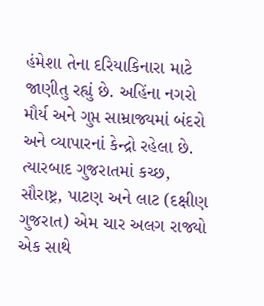હંમેશા તેના દરિયાકિનારા માટે જાણીતુ રહ્યું છે. અહિંના નગરો મૌર્ય અને ગુપ્ત સામ્રાજ્યમાં બંદરો અને વ્યાપારનાં કેન્દ્રો રહેલા છે. ત્યારબાદ ગુજરાતમાં કચ્છ, સૌરાષ્ટ્ર, પાટણ અને લાટ (દક્ષીણ ગુજરાત) એમ ચાર અલગ રાજ્યો એક સાથે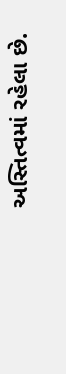અસ્તિત્વમાં રહેલા છે.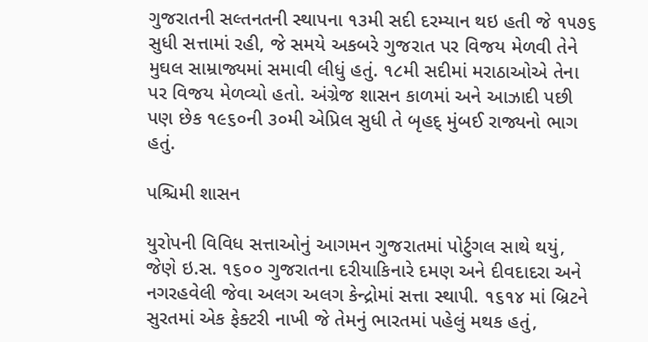ગુજરાતની સલ્તનતની સ્થાપના ૧૩મી સદી દરમ્યાન થઇ હતી જે ૧૫૭૬ સુધી સત્તામાં રહી, જે સમયે અકબરે ગુજરાત પર વિજય મેળવી તેને મુઘલ સામ્રાજ્યમાં સમાવી લીધું હતું. ૧૮મી સદીમાં મરાઠાઓએ તેના પર વિજય મેળવ્યો હતો. અંગ્રેજ શાસન કાળમાં અને આઝાદી પછી પણ છેક ૧૯૬૦ની ૩૦મી એપ્રિલ સુધી તે બૃહદ્ મુંબઈ રાજ્યનો ભાગ હતું.

પશ્ચિમી શાસન

યુરોપની વિવિધ સત્તાઓનું આગમન ગુજરાતમાં પોર્ટુગલ સાથે થયું, જેણે ઇ.સ. ૧૬૦૦ ગુજરાતના દરીયાકિનારે દમણ અને દીવદાદરા અને નગરહવેલી જેવા અલગ અલગ કેન્દ્રોમાં સત્તા સ્થાપી. ૧૬૧૪ માં બ્રિટને સુરતમાં એક ફેક્ટરી નાખી જે તેમનું ભારતમાં પહેલું મથક હતું,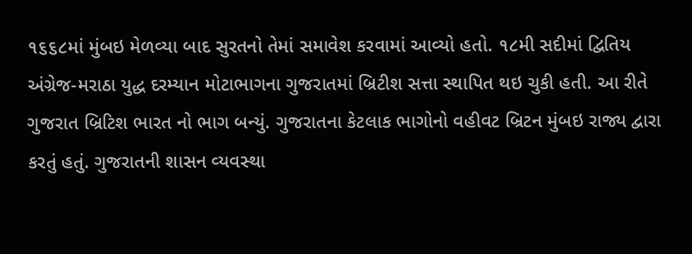૧૬૬૮માં મુંબઇ મેળવ્યા બાદ સુરતનો તેમાં સમાવેશ કરવામાં આવ્યો હતો. ૧૮મી સદીમાં દ્વિતિય અંગ્રેજ-મરાઠા યુદ્ધ દરમ્યાન મોટાભાગના ગુજરાતમાં બ્રિટીશ સત્તા સ્થાપિત થઇ ચુકી હતી. આ રીતે ગુજરાત બ્રિટિશ ભારત નો ભાગ બન્યું. ગુજરાતના કેટલાક ભાગોનો વહીવટ બ્રિટન મુંબઇ રાજ્ય દ્વારા કરતું હતું. ગુજરાતની શાસન વ્‍યવસ્‍થા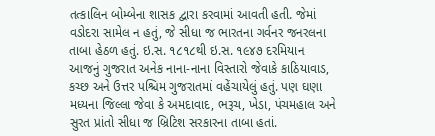તત્કાલિન બોમ્‍બેના શાસક દ્વારા કરવામાં આવતી હતી. જેમાં વડોદરા સામેલ ન હતું, જે સીધા જ ભારતના ગર્વનર જનરલના તાબા હેઠળ હતું. ઇ.સ. ૧૮૧૮થી ઇ.સ. ૧૯૪૭ દરમિયાન આજનું ગુજરાત અનેક નાના-નાના વિસ્‍તારો જેવાકે કાઠિયાવાડ, કચ્‍છ અને ઉત્તર પશ્ચિમ ગુજરાતમાં વહેંચાયેલું હતું. પણ ઘણા મધ્‍યના જિલ્‍લા જેવા કે અમદાવાદ, ભરૂચ, ખેડા, પંચમહાલ અને સુરત પ્રાંતો સીધા જ બ્રિટિશ સરકારના તાબા હતાં.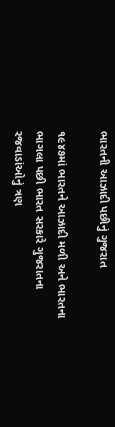ભારતની આઝાદી પછીનું ગુજરાત

૧૯૪૭માં ભારતને આઝાદી મળી અને ભારતના ભાગલા પછી ભારત સરકારે ગુજરાતના રજવાડાંઓનું ત્રણ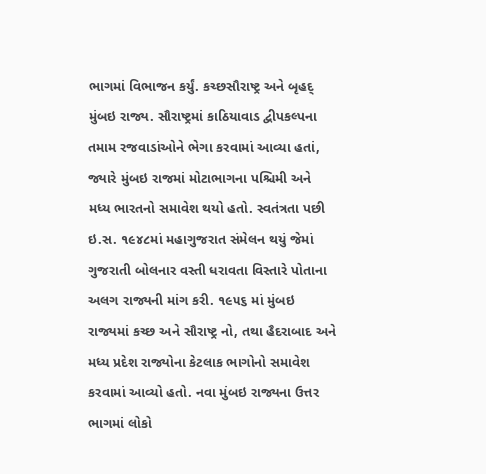ભાગમાં વિભાજન કર્યું. કચ્છસૌરાષ્ટ્ર અને બૃહદ્ મુંબઇ રાજ્ય. સૌરાષ્ટ્રમાં કાઠિયાવાડ દ્વીપકલ્પના તમામ રજવાડાંઓને ભેગા કરવામાં આવ્યા હતાં, જ્યારે મુંબઇ રાજમાં મોટાભાગના પશ્ચિમી અને મધ્ય ભારતનો સમાવેશ થયો હતો. સ્‍વતંત્રતા પછી ઇ.સ. ૧૯૪૮માં મહાગુજરાત સંમેલન થયું જેમાં ગુજરાતી બોલનાર વસ્‍તી ધરાવતા વિસ્‍તારે પોતાના અલગ રાજ્યની માંગ કરી. ૧૯૫૬ માં મુંબઇ રાજ્યમાં કચ્છ અને સૌરાષ્ટ્ર નો, તથા હૈદરાબાદ અને મધ્ય પ્રદેશ રાજ્યોના કેટલાક ભાગોનો સમાવેશ કરવામાં આવ્યો હતો. નવા મુંબઇ રાજ્યના ઉત્તર ભાગમાં લોકો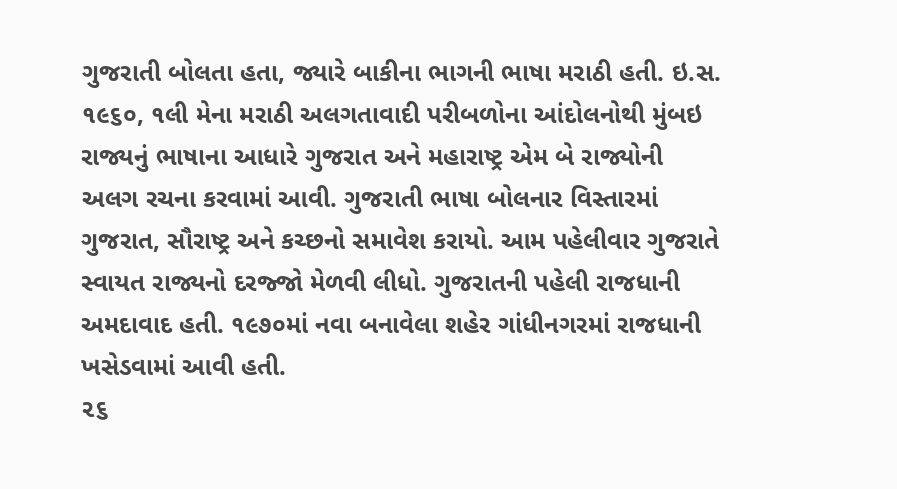ગુજરાતી બોલતા હતા, જ્યારે બાકીના ભાગની ભાષા મરાઠી હતી. ઇ.સ. ૧૯૬૦, ૧લી મેના મરાઠી અલગતાવાદી પરીબળોના આંદોલનોથી મુંબઇ રાજ્યનું ભાષાના આધારે ગુજરાત અને મહારાષ્ટ્ર એમ બે રાજ્યોની અલગ રચના કરવામાં આવી. ગુજરાતી ભાષા બોલનાર વિસ્‍તારમાં ગુજરાત, સૌરાષ્‍ટ્ર અને કચ્‍છનો સમાવેશ કરાયો. આમ પહેલીવાર ગુજરાતે સ્વાયત રાજ્યનો દરજ્જો મેળવી લીધો. ગુજરાતની પહેલી રાજધાની અમદાવાદ હતી. ૧૯૭૦માં નવા બનાવેલા શહેર ગાંધીનગરમાં રાજધાની ખસેડવામાં આવી હતી.
૨૬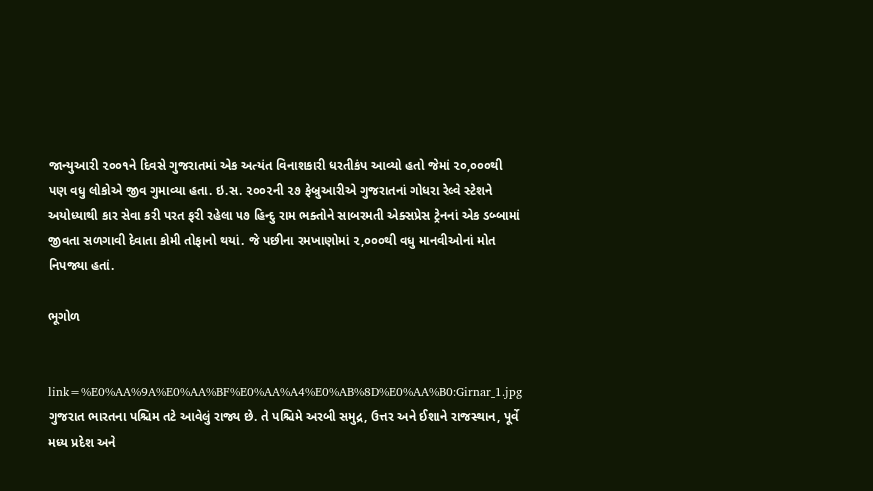જાન્યુઆરી ૨૦૦૧ને દિવસે ગુજરાતમાં એક અત્યંત વિનાશકારી ધરતીકંપ આવ્યો હતો જેમાં ૨૦,૦૦૦થી પણ વધુ લોકોએ જીવ ગુમાવ્યા હતા. ઇ.સ. ૨૦૦૨ની ૨૭ ફેબ્રુઆરીએ ગુજરાતનાં ગોધરા રેલ્વે સ્ટેશને અયોધ્યાથી કાર સેવા કરી પરત ફરી રહેલા ૫૭ હિન્દુ રામ ભક્તોને સાબરમતી એક્સપ્રેસ ટ્રેનનાં એક ડબ્બામાં જીવતા સળગાવી દેવાતા કોમી તોફાનો થયાં. જે પછીના રમખાણોમાં ૨,૦૦૦થી વધુ માનવીઓનાં મોત નિપજ્યા હતાં.

ભૂગોળ


link=%E0%AA%9A%E0%AA%BF%E0%AA%A4%E0%AB%8D%E0%AA%B0:Girnar_1.jpg
ગુજરાત ભારતના પશ્ચિમ તટે આવેલું રાજ્ય છે. તે પશ્ચિમે અરબી સમુદ્ર, ઉત્તર અને ઈશાને રાજસ્થાન, પૂર્વે મધ્ય પ્રદેશ અને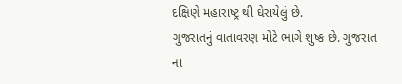દક્ષિણે મહારાષ્ટ્ર થી ઘેરાયેલું છે.
ગુજરાતનું વાતાવરણ મોટે ભાગે શુષ્ક છે. ગુજરાત ના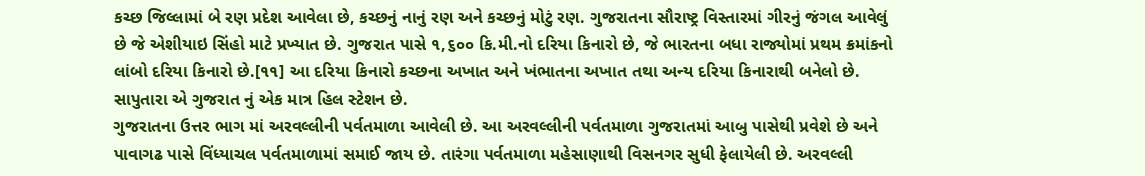કચ્છ જિલ્લામાં બે રણ પ્રદેશ આવેલા છે, કચ્છનું નાનું રણ અને કચ્છનું મોટું રણ. ગુજરાતના સૌરાષ્ટ્ર વિસ્તારમાં ગીરનું જંગલ આવેલું છે જે એશીયાઇ સિંહો માટે પ્રખ્યાત છે. ગુજરાત પાસે ૧,૬૦૦ કિ.મી.નો દરિયા કિનારો છે, જે ભારતના બધા રાજ્યોમાં પ્રથમ ક્રમાંકનો લાંબો દરિયા કિનારો છે.[૧૧] આ દરિયા કિનારો કચ્છના અખાત અને ખંભાતના અખાત તથા અન્ય દરિયા કિનારાથી બનેલો છે. સાપુતારા એ ગુજરાત નું એક માત્ર હિલ સ્ટેશન છે.
ગુજરાતના ઉત્તર ભાગ માં અરવલ્લીની પર્વતમાળા આવેલી છે. આ અરવલ્લીની પર્વતમાળા ગુજરાતમાં આબુ પાસેથી પ્રવેશે છે અને પાવાગઢ પાસે વિંધ્યાચલ પર્વતમાળામાં સમાઈ જાય છે. તારંગા પર્વતમાળા મહેસાણાથી વિસનગર સુધી ફેલાયેલી છે. અરવલ્લી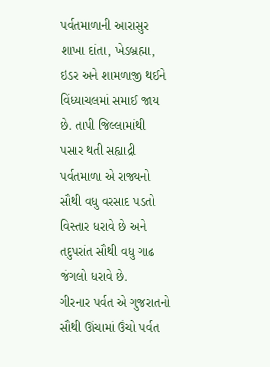પર્વતમાળાની આરાસુર શાખા દાંતા, ખેડબ્રહ્મા, ઇડર અને શામળાજી થઈને વિંધ્યાચલમાં સમાઈ જાય છે. તાપી જિલ્લામાંથી પસાર થતી સહ્યાદ્રી પર્વતમાળા એ રાજ્યનો સૌથી વધુ વરસાદ પડતો વિસ્તાર ધરાવે છે અને તદુપરાંત સૌથી વધુ ગાઢ જંગલો ધરાવે છે.
ગીરનાર પર્વત એ ગુજરાતનો સૌથી ઊંચામાં ઉંચો પર્વત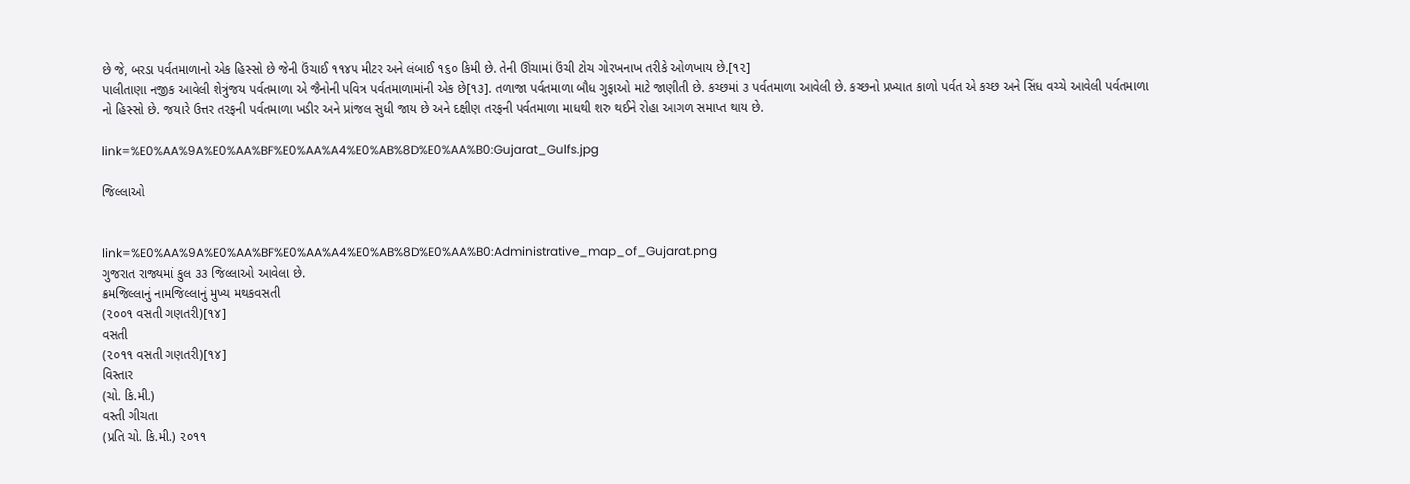છે જે, બરડા પર્વતમાળાનો એક હિસ્સો છે જેની ઉંચાઈ ૧૧૪૫ મીટર અને લંબાઈ ૧૬૦ કિમી છે. તેની ઊંચામાં ઉંચી ટોચ ગોરખનાખ તરીકે ઓળખાય છે.[૧૨]
પાલીતાણા નજીક આવેલી શેત્રુંજય પર્વતમાળા એ જૈનોની પવિત્ર પર્વતમાળામાંની એક છે[૧૩]. તળાજા પર્વતમાળા બૌધ ગુફાઓ માટે જાણીતી છે. કચ્છમાં ૩ પર્વતમાળા આવેલી છે. કચ્છનો પ્રખ્યાત કાળો પર્વત એ કચ્છ અને સિંધ વચ્ચે આવેલી પર્વતમાળા નો હિસ્સો છે. જયારે ઉત્તર તરફની પર્વતમાળા ખડીર અને પ્રાંજલ સુધી જાય છે અને દક્ષીણ તરફની પર્વતમાળા માધથી શરુ થઈને રોહા આગળ સમાપ્ત થાય છે.

link=%E0%AA%9A%E0%AA%BF%E0%AA%A4%E0%AB%8D%E0%AA%B0:Gujarat_Gulfs.jpg

જિલ્લાઓ


link=%E0%AA%9A%E0%AA%BF%E0%AA%A4%E0%AB%8D%E0%AA%B0:Administrative_map_of_Gujarat.png
ગુજરાત રાજ્યમાં કુલ ૩૩ જિલ્લાઓ આવેલા છે.
ક્રમજિલ્લાનું નામજિલ્લાનું મુખ્ય મથકવસતી
(૨૦૦૧ વસતી ગણતરી)[૧૪]
વસતી
(૨૦૧૧ વસતી ગણતરી)[૧૪]
વિસ્તાર
(ચો. કિ.મી.)
વસ્તી ગીચતા
(પ્રતિ ચો. કિ.મી.) ૨૦૧૧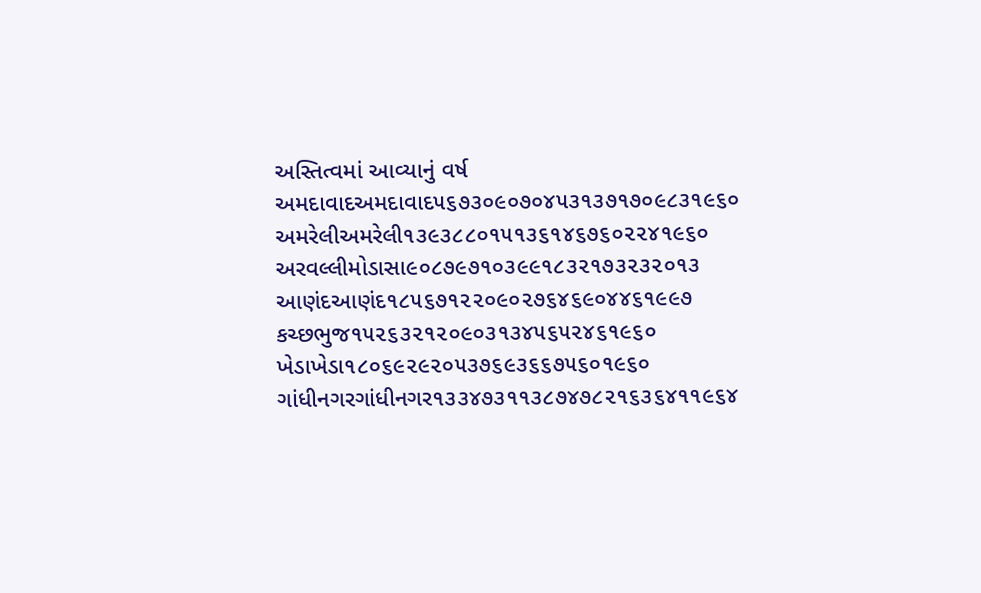અસ્તિત્વમાં આવ્યાનું વર્ષ
અમદાવાદઅમદાવાદ૫૬૭૩૦૯૦૭૦૪૫૩૧૩૭૧૭૦૯૮૩૧૯૬૦
અમરેલીઅમરેલી૧૩૯૩૮૮૦૧૫૧૩૬૧૪૬૭૬૦૨૨૪૧૯૬૦
અરવલ્લીમોડાસા૯૦૮૭૯૭૧૦૩૯૯૧૮૩૨૧૭૩૨૩૨૦૧૩
આણંદઆણંદ૧૮૫૬૭૧૨૨૦૯૦૨૭૬૪૬૯૦૪૪૬૧૯૯૭
કચ્છભુજ૧૫૨૬૩૨૧૨૦૯૦૩૧૩૪૫૬૫૨૪૬૧૯૬૦
ખેડાખેડા૧૮૦૬૯૨૯૨૦૫૩૭૬૯૩૬૬૭૫૬૦૧૯૬૦
ગાંધીનગરગાંધીનગર૧૩૩૪૭૩૧૧૩૮૭૪૭૮૨૧૬૩૬૪૧૧૯૬૪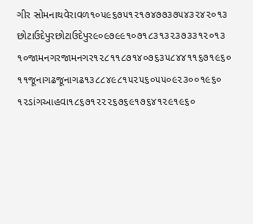ગીર સોમનાથવેરાવળ૧૦૫૯૬૭૫૧૨૧૭૪૭૭૩૭૫૪૩૨૪૨૦૧૩
છોટાઉદેપુરછોટાઉદેપુર૯૦૯૭૯૯૧૦૭૧૮૩૧૩૨૩૭૩૩૧૨૦૧૩
૧૦જામનગરજામનગર૧૨૮૧૧૮૭૧૪૦૭૬૩૫૮૪૪૧૧૬૭૧૯૬૦
૧૧જૂનાગઢજૂનાગઢ૧૩૮૮૪૯૮૧૫૨૫૬૦૫૫૦૯૨૩૦૦૧૯૬૦
૧૨ડાંગઆહવા૧૮૬૭૧૨૨૨૬૭૬૯૧૭૬૪૧૨૯૧૯૬૦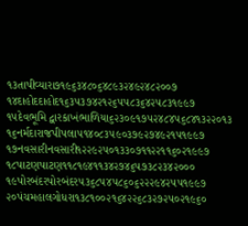૧૩તાપીવ્યારા૭૧૯૬૩૪૮૦૬૪૮૯૩૨૪૯૨૪૮૨૦૦૭
૧૪દાહોદદાહોદ૧૬૩૫૩૭૪૨૧૨૬૫૫૮૩૬૪૨૫૮૩૧૯૯૭
૧૫દેવભૂમિ દ્વારકાખંભાળિયા૬૨૩૦૯૧૭૫૨૪૮૪૫૬૮૪૧૩૨૨૦૧૩
૧૬નર્મદારાજપીપલા૫૧૪૦૮૩૫૯૦૩૭૯૨૭૪૯૨૧૫૧૯૯૭
૧૭નવસારીનવસારી૧૨૨૯૨૫૦૧૩૩૦૭૧૧૨૨૧૧૬૦૨૧૯૯૭
૧૮પાટણપાટણ૧૧૮૧૯૪૧૧૩૪૨૭૪૬૫૭૩૮૨૩૪૨૦૦૦
૧૯પોરબંદરપોરબંદર૫૩૬૮૫૪૫૮૬૦૬૨૨૨૯૪૨૫૫૧૯૯૭
૨૦પંચમહાલગોધરા૧૩૮૧૦૦૨૧૬૪૨૨૬૮૩૨૭૨૫૦૨૧૯૬૦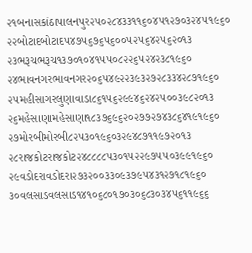૨૧બનાસકાંઠાપાલનપુર૨૫૦૨૮૪૩૩૧૧૬૦૪૫૧૨૭૦૩૨૪૫૧૯૬૦
૨૨બોટાદબોટાદ૫૪૭૫૬૭૬૫૬૦૦૫૨૫૬૪૨૫૬૨૦૧૩
૨૩ભરૂચભરૂચ૧૩૭૦૧૦૪૧૫૫૦૮૨૨૬૫૨૪૨૩૮૧૯૬૦
૨૪ભાવનગરભાવનગર૨૦૬૫૪૯૨૨૩૯૩૨૭૨૮૩૩૪૨૮૭૧૯૬૦
૨૫મહીસાગરલુણાવાડા૮૬૧૫૬૨૯૯૪૬૨૪૨૫૦૦૩૯૮૨૦૧૩
૨૬મહેસાણામહેસાણા૧૮૩૭૬૯૬૨૦૨૭૭૨૭૪૩૮૬૪૧૯૧૯૬૦
૨૭મોરબીમોરબી૮૨૫૩૦૧૯૬૦૩૨૯૪૮૭૧૧૯૭૨૦૧૩
૨૮રાજકોટરાજકોટ૨૪૮૮૮૮૫૩૦૧૫૨૨૯૭૫૫૦૩૯૯૧૯૬૦
૨૯વડોદરાવડોદરા૨૭૩૨૦૦૩૩૦૯૩૭૯૫૪૩૧૨૭૧૮૧૯૬૦
૩૦વલસાડવલસાડ૧૪૧૦૬૮૦૧૭૦૩૦૬૮૩૦૩૪૫૬૧૧૯૬૬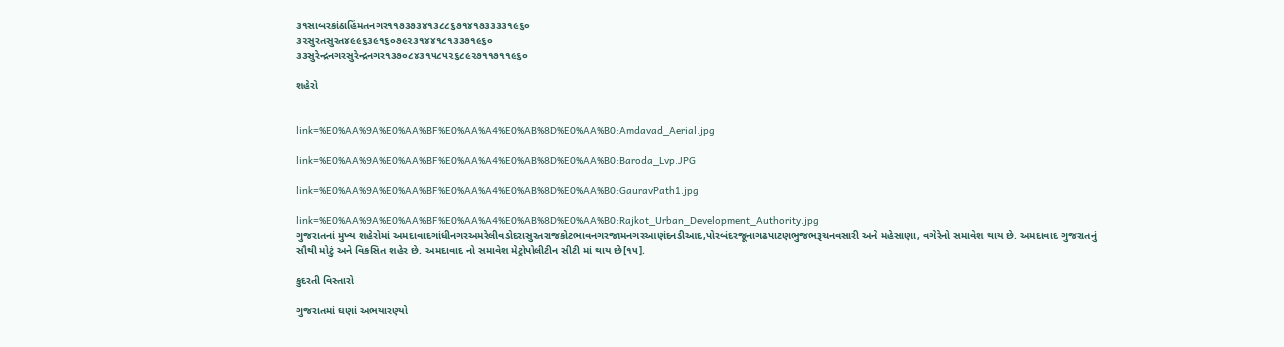૩૧સાબરકાંઠાહિંમતનગર૧૧૭૩૭૩૪૧૩૮૮૬૭૧૪૧૭૩૩૩૩૧૯૬૦
૩૨સુરતસુરત૪૯૯૬૩૯૧૬૦૭૯૨૩૧૪૪૧૮૧૩૩૭૧૯૬૦
૩૩સુરેન્દ્રનગરસુરેન્દ્રનગર૧૩૭૦૮૪૩૧૫૮૫૨૬૮૯૨૭૧૧૭૧૧૯૬૦

શહેરો


link=%E0%AA%9A%E0%AA%BF%E0%AA%A4%E0%AB%8D%E0%AA%B0:Amdavad_Aerial.jpg

link=%E0%AA%9A%E0%AA%BF%E0%AA%A4%E0%AB%8D%E0%AA%B0:Baroda_Lvp.JPG

link=%E0%AA%9A%E0%AA%BF%E0%AA%A4%E0%AB%8D%E0%AA%B0:GauravPath1.jpg

link=%E0%AA%9A%E0%AA%BF%E0%AA%A4%E0%AB%8D%E0%AA%B0:Rajkot_Urban_Development_Authority.jpg
ગુજરાતનાં મુખ્ય શહેરોમાં અમદાવાદગાંધીનગરઅમરેલીવડોદરાસુરતરાજકોટભાવનગરજામનગરઆણંદનડીઆદ,પોરબંદરજૂનાગઢપાટણભુજભરૂચનવસારી અને મહેસાણા, વગેરેનો સમાવેશ થાય છે. અમદાવાદ ગુજરાતનું સૌથી મોટું અને વિકસિત શહેર છે. અમદાવાદ નો સમાવેશ મેટ્રોપોલીટીન સીટી માં થાય છે[૧૫].

કુદરતી વિસ્તારો

ગુજરાતમાં ઘણાં અભયારણ્યો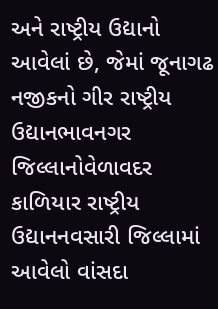અને રાષ્ટ્રીય ઉદ્યાનો આવેલાં છે, જેમાં જૂનાગઢ નજીકનો ગીર રાષ્ટ્રીય ઉદ્યાનભાવનગર જિલ્લાનોવેળાવદર કાળિયાર રાષ્ટ્રીય ઉદ્યાનનવસારી જિલ્લામાં આવેલો વાંસદા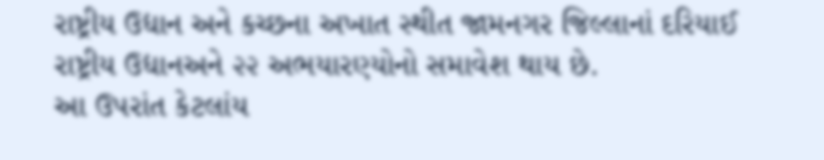રાષ્ટ્રીય ઉદ્યાન અને કચ્છના અખાત સ્થીત જામનગર જિલ્લાનાં દરિયાઈ રાષ્ટ્રીય ઉદ્યાનઅને ૨૨ અભયારણ્યોનો સમાવેશ થાય છે.
આ ઉપરાંત કેટલાંય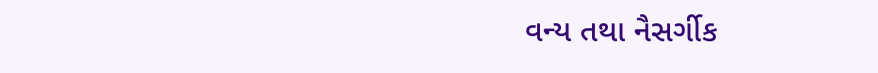વન્ય તથા નૈસર્ગીક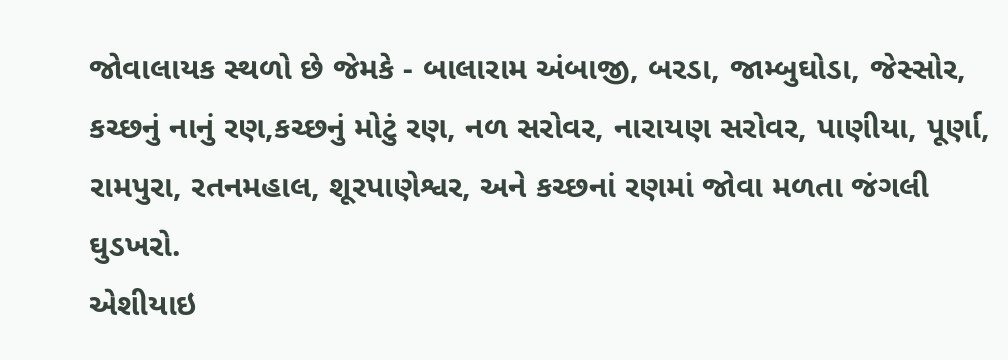જોવાલાયક સ્થળો છે જેમકે - બાલારામ અંબાજી, બરડા, જામ્બુઘોડા, જેસ્સોર, કચ્છનું નાનું રણ,કચ્છનું મોટું રણ, નળ સરોવર, નારાયણ સરોવર, પાણીયા, પૂર્ણા, રામપુરા, રતનમહાલ, શૂરપાણેશ્વર, અને કચ્છનાં રણમાં જોવા મળતા જંગલી ઘુડખરો.
એશીયાઇ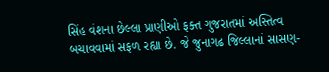સિંહ વંશના છેલ્લા પ્રાણીઓ ફક્ત ગુજરાતમાં અસ્તિત્વ બચાવવામાં સફળ રહ્યા છે. જે જુનાગઢ જિલ્લાનાં સાસણ-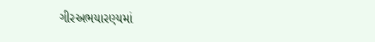ગીરઅભયારણ્યમાં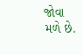જોવા મળે છે.